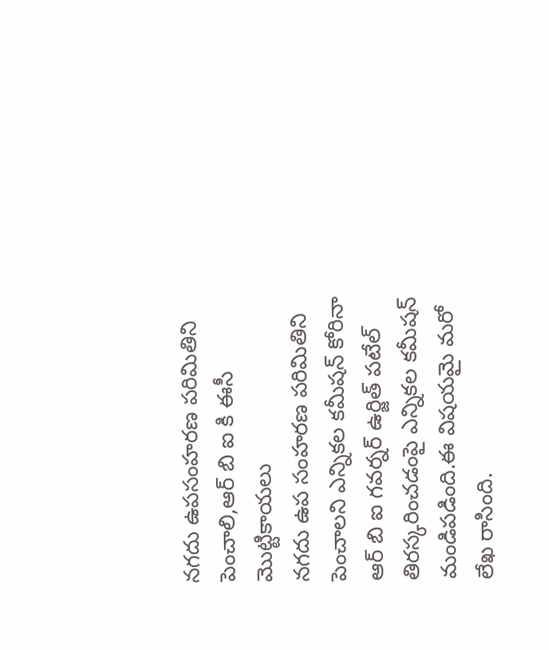నగదు ఉపసంహరణ పరిమితిని పెంచాలి,ఆర్ బి ఐ కి ఈసీ మొట్టికాయలు
నగదు ఉప సంహరణ పరిమితిని పెంచాలని ఎన్నికల కమీషన్ కోరినా ఆర్ బి ఐ గవర్నర్ ఉర్జిత్ పటేల్ తిరస్కరించడంపై ఎన్నికల కమీషన్ మండిపడింది.ఈ విషయమై మరో లేఖ రాసింది.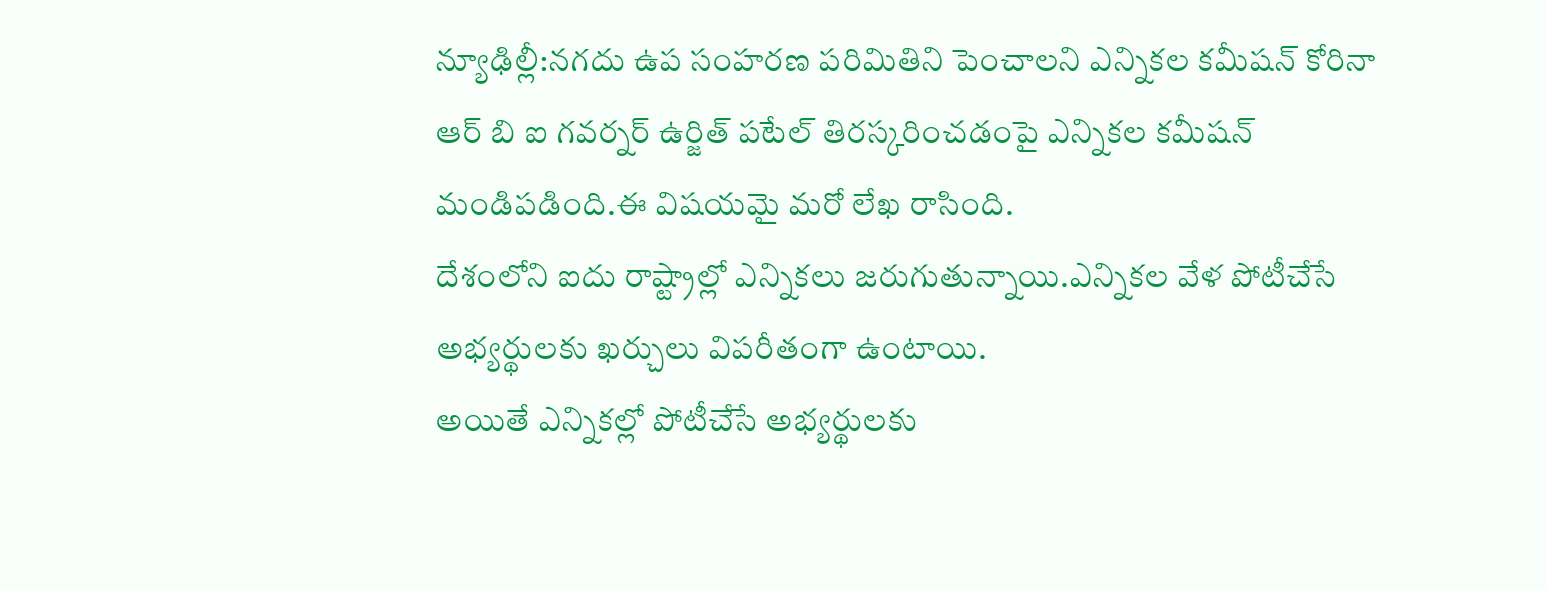న్యూఢిల్లీ:నగదు ఉప సంహరణ పరిమితిని పెంచాలని ఎన్నికల కమీషన్ కోరినా ఆర్ బి ఐ గవర్నర్ ఉర్జిత్ పటేల్ తిరస్కరించడంపై ఎన్నికల కమీషన్ మండిపడింది.ఈ విషయమై మరో లేఖ రాసింది.
దేశంలోని ఐదు రాష్ట్రాల్లో ఎన్నికలు జరుగుతున్నాయి.ఎన్నికల వేళ పోటీచేసే అభ్యర్థులకు ఖర్చులు విపరీతంగా ఉంటాయి.
అయితే ఎన్నికల్లో పోటీచేసే అభ్యర్థులకు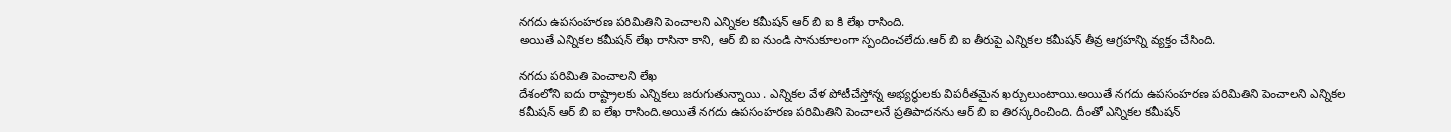నగదు ఉపసంహరణ పరిమితిని పెంచాలని ఎన్నికల కమీషన్ ఆర్ బి ఐ కి లేఖ రాసింది.
అయితే ఎన్నికల కమీషన్ లేఖ రాసినా కాని, ఆర్ బి ఐ నుండి సానుకూలంగా స్పందించలేదు.ఆర్ బి ఐ తీరుపై ఎన్నికల కమీషన్ తీవ్ర ఆగ్రహన్ని వ్యక్తం చేసింది.

నగదు పరిమితి పెంచాలని లేఖ
దేశంలోని ఐదు రాష్ట్రాలకు ఎన్నికలు జరుగుతున్నాయి . ఎన్నికల వేళ పోటీచేస్తోన్న అభ్యర్థులకు విపరీతమైన ఖర్చులుంటాయి.అయితే నగదు ఉపసంహరణ పరిమితిని పెంచాలని ఎన్నికల కమీషన్ ఆర్ బి ఐ లేఖ రాసింది.అయితే నగదు ఉపసంహరణ పరిమితిని పెంచాలనే ప్రతిపాదనను ఆర్ బి ఐ తిరస్కరించింది. దీంతో ఎన్నికల కమీషన్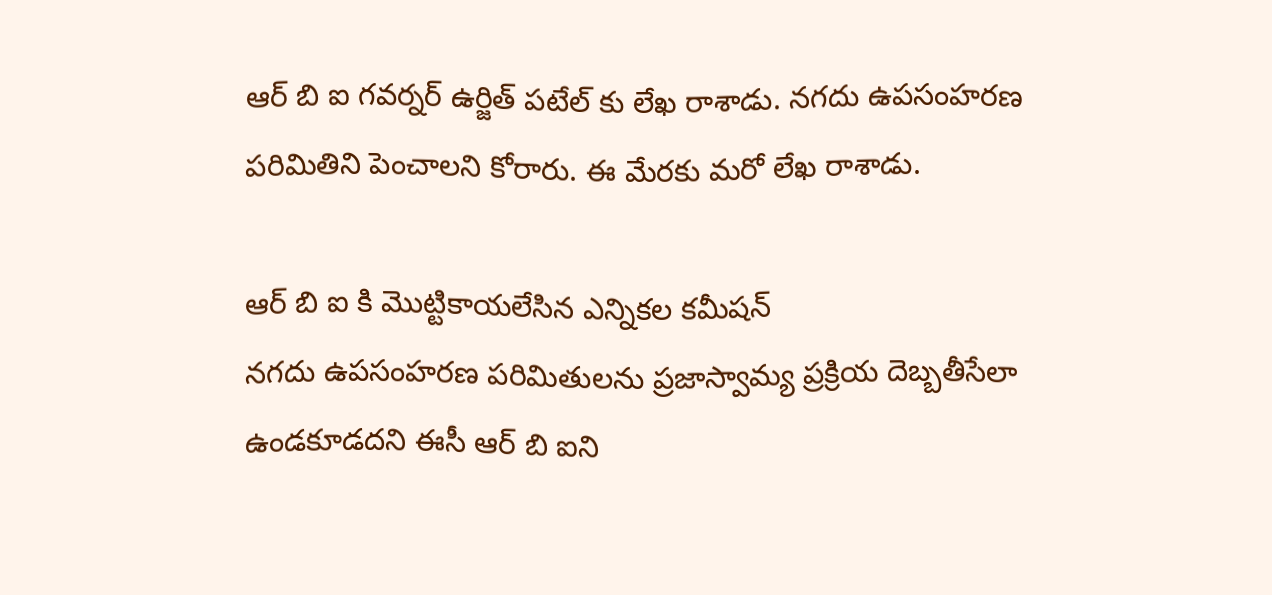ఆర్ బి ఐ గవర్నర్ ఉర్జిత్ పటేల్ కు లేఖ రాశాడు. నగదు ఉపసంహరణ పరిమితిని పెంచాలని కోరారు. ఈ మేరకు మరో లేఖ రాశాడు.

ఆర్ బి ఐ కి మొట్టికాయలేసిన ఎన్నికల కమీషన్
నగదు ఉపసంహరణ పరిమితులను ప్రజాస్వామ్య ప్రక్రియ దెబ్బతీసేలా ఉండకూడదని ఈసీ ఆర్ బి ఐని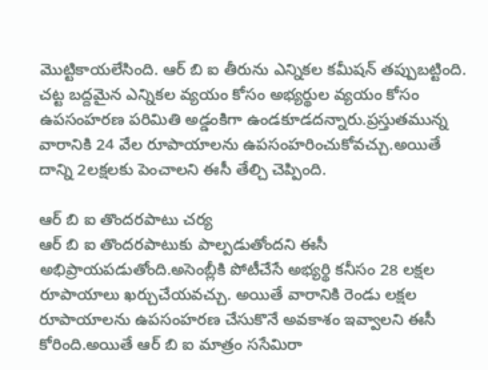మొట్టికాయలేసింది. ఆర్ బి ఐ తీరును ఎన్నికల కమీషన్ తప్పుబట్టింది. చట్ట బద్దమైన ఎన్నికల వ్యయం కోసం అభ్యర్థుల వ్యయం కోసం ఉపసంహరణ పరిమితి అడ్డంకిగా ఉండకూడదన్నారు.ప్రస్తుతమున్న వారానికి 24 వేల రూపాయాలను ఉపసంహరించుకోవచ్చు.అయితే దాన్ని 2లక్షలకు పెంచాలని ఈసీ తేల్చి చెప్పింది.

ఆర్ బి ఐ తొందరపాటు చర్య
ఆర్ బి ఐ తొందరపాటుకు పాల్పడుతోందని ఈసీ అభిప్రాయపడుతోంది.అసెంబ్లీకి పోటీచేసే అభ్యర్థి కనీసం 28 లక్షల రూపాయాలు ఖర్చుచేయవచ్చు. అయితే వారానికి రెండు లక్షల రూపాయాలను ఉపసంహరణ చేసుకొనే అవకాశం ఇవ్వాలని ఈసీ కోరింది.అయితే ఆర్ బి ఐ మాత్రం ససేమిరా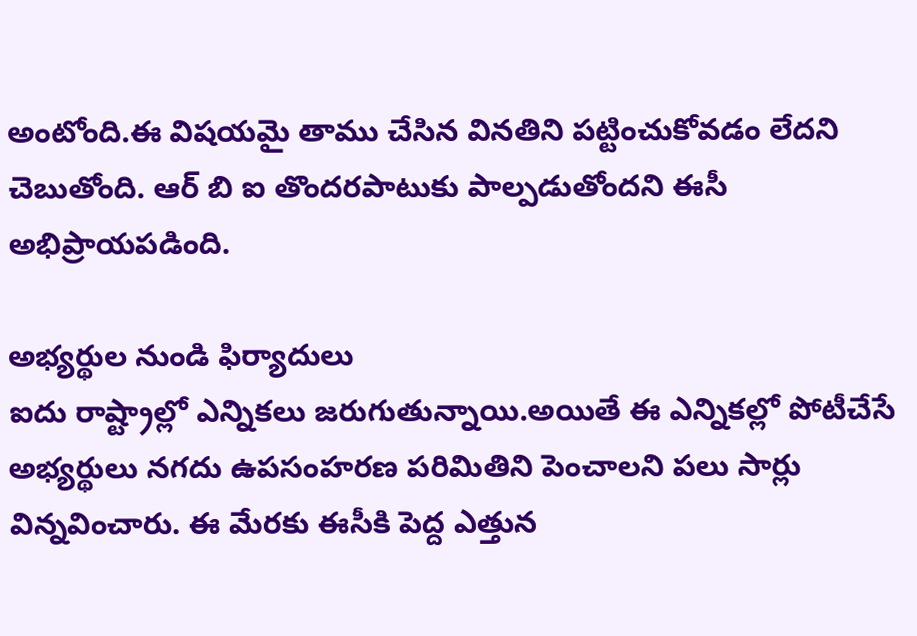అంటోంది.ఈ విషయమై తాము చేసిన వినతిని పట్టించుకోవడం లేదని చెబుతోంది. ఆర్ బి ఐ తొందరపాటుకు పాల్పడుతోందని ఈసీ అభిప్రాయపడింది.

అభ్యర్థుల నుండి ఫిర్యాదులు
ఐదు రాష్ట్రాల్లో ఎన్నికలు జరుగుతున్నాయి.అయితే ఈ ఎన్నికల్లో పోటీచేసే అభ్యర్థులు నగదు ఉపసంహరణ పరిమితిని పెంచాలని పలు సార్లు విన్నవించారు. ఈ మేరకు ఈసీకి పెద్ద ఎత్తున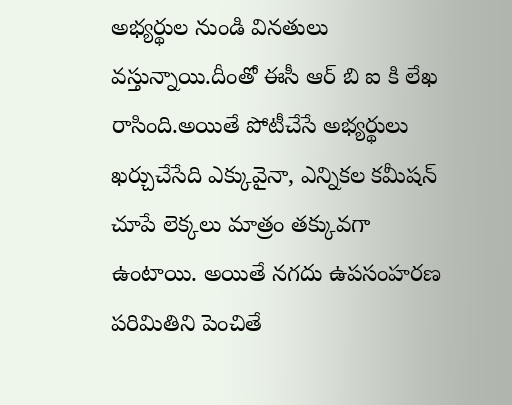అభ్యర్థుల నుండి వినతులు వస్తున్నాయి.దీంతో ఈసీ ఆర్ బి ఐ కి లేఖ రాసింది.అయితే పోటీచేసే అభ్యర్థులు ఖర్చుచేసేది ఎక్కువైనా, ఎన్నికల కమీషన్ చూపే లెక్కలు మాత్రం తక్కువగా ఉంటాయి. అయితే నగదు ఉపసంహరణ పరిమితిని పెంచితే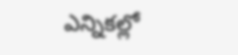ఎన్నికల్లో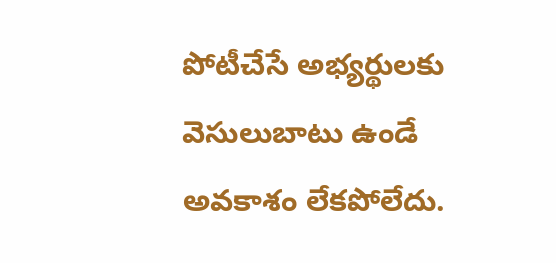పోటీచేసే అభ్యర్థులకు వెసులుబాటు ఉండే అవకాశం లేకపోలేదు.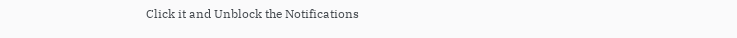Click it and Unblock the Notifications